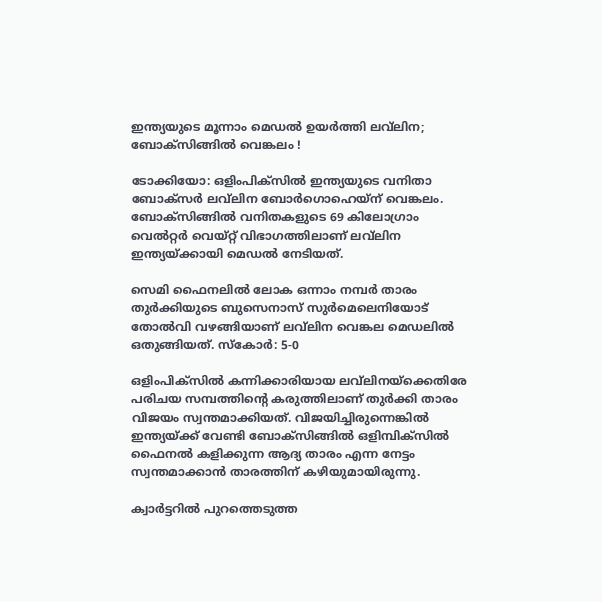ഇന്ത്യയുടെ മൂന്നാം മെഡല്‍ ഉയര്‍ത്തി ലവ്‌ലിന; ബോക്‌സിങ്ങില്‍ വെങ്കലം !

ടോക്കിയോ: ഒളിംപിക്‌സില്‍ ഇന്ത്യയുടെ വനിതാ ബോക്‌സര്‍ ലവ്‌ലിന ബോര്‍ഗൊഹെയ്‌ന് വെങ്കലം. ബോക്‌സിങ്ങില്‍ വനിതകളുടെ 69 കിലോഗ്രാം വെല്‍റ്റര്‍ വെയ്റ്റ് വിഭാഗത്തിലാണ് ലവ്‌ലിന ഇന്ത്യയ്ക്കായി മെഡല്‍ നേടിയത്.

സെമി ഫൈനലില്‍ ലോക ഒന്നാം നമ്പര്‍ താരം തുര്‍ക്കിയുടെ ബുസെനാസ് സുര്‍മെലെനിയോട് തോല്‍വി വഴങ്ങിയാണ് ലവ്‌ലിന വെങ്കല മെഡലില്‍ ഒതുങ്ങിയത്. സ്‌കോര്‍: 5-0

ഒളിംപിക്‌സില്‍ കന്നിക്കാരിയായ ലവ്‌ലിനയ്‌ക്കെതിരേ പരിചയ സമ്പത്തിന്റെ കരുത്തിലാണ് തുര്‍ക്കി താരം വിജയം സ്വന്തമാക്കിയത്. വിജയിച്ചിരുന്നെങ്കില്‍ ഇന്ത്യയ്ക്ക് വേണ്ടി ബോക്‌സിങ്ങില്‍ ഒളിമ്പിക്‌സില്‍ ഫൈനല്‍ കളിക്കുന്ന ആദ്യ താരം എന്ന നേട്ടം സ്വന്തമാക്കാന്‍ താരത്തിന് കഴിയുമായിരുന്നു.

ക്വാര്‍ട്ടറില്‍ പുറത്തെടുത്ത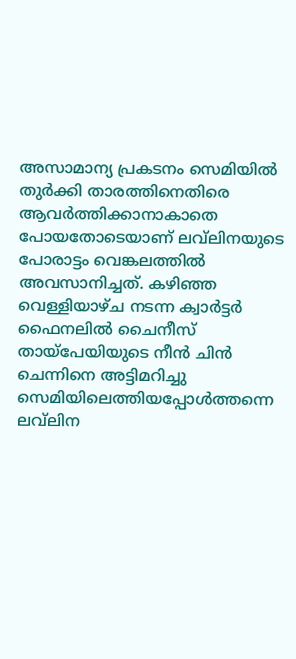അസാമാന്യ പ്രകടനം സെമിയില്‍ തുര്‍ക്കി താരത്തിനെതിരെ ആവര്‍ത്തിക്കാനാകാതെ പോയതോടെയാണ് ലവ്‌ലിനയുടെ പോരാട്ടം വെങ്കലത്തില്‍ അവസാനിച്ചത്. കഴിഞ്ഞ വെള്ളിയാഴ്ച നടന്ന ക്വാര്‍ട്ടര്‍ ഫൈനലില്‍ ചൈനീസ് തായ്‌പേയിയുടെ നീന്‍ ചിന്‍ ചെന്നിനെ അട്ടിമറിച്ചു സെമിയിലെത്തിയപ്പോള്‍ത്തന്നെ ലവ്‌ലിന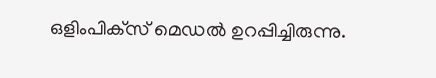ഒളിംപിക്‌സ് മെഡല്‍ ഉറപ്പിച്ചിരുന്നു.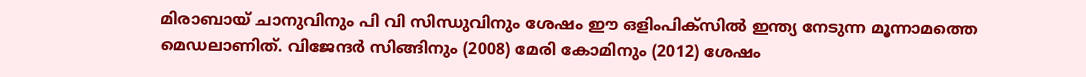മിരാബായ് ചാനുവിനും പി വി സിന്ധുവിനും ശേഷം ഈ ഒളിംപിക്‌സില്‍ ഇന്ത്യ നേടുന്ന മൂന്നാമത്തെ മെഡലാണിത്. വിജേന്ദര്‍ സിങ്ങിനും (2008) മേരി കോമിനും (2012) ശേഷം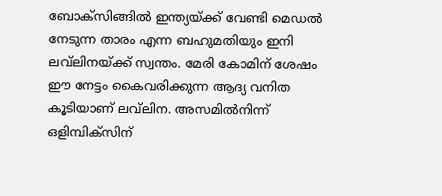ബോക്‌സിങ്ങില്‍ ഇന്ത്യയ്ക്ക് വേണ്ടി മെഡല്‍ നേടുന്ന താരം എന്ന ബഹുമതിയും ഇനി ലവ്‌ലിനയ്ക്ക് സ്വന്തം. മേരി കോമിന് ശേഷം ഈ നേട്ടം കൈവരിക്കുന്ന ആദ്യ വനിത കൂടിയാണ് ലവ്‌ലിന. അസമില്‍നിന്ന് ഒളിമ്പിക്‌സിന്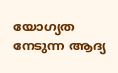യോഗ്യത നേടുന്ന ആദ്യ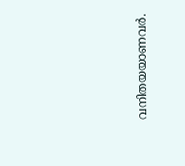വനിതയയാണവര്‍.